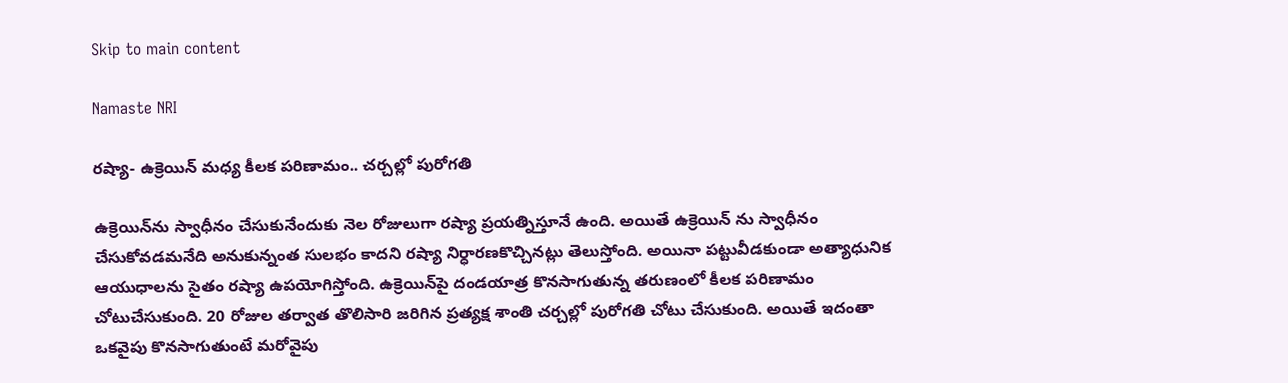Skip to main content

Namaste NRI

రష్యా- ఉక్రెయిన్‌ మధ్య కీలక పరిణామం.. చర్చల్లో పురోగతి

ఉక్రెయిన్‌ను స్వాధీనం చేసుకునేందుకు నెల రోజులుగా రష్యా ప్రయత్నిస్తూనే ఉంది. అయితే ఉక్రెయిన్‌ ను స్వాధీనం చేసుకోవడమనేది అనుకున్నంత సులభం కాదని రష్యా నిర్ధారణకొచ్చినట్లు తెలుస్తోంది. అయినా పట్టువీడకుండా అత్యాధునిక ఆయుధాలను సైతం రష్యా ఉపయోగిస్తోంది. ఉక్రెయిన్‌పై దండయాత్ర కొనసాగుతున్న తరుణంలో కీలక పరిణామం చోటుచేసుకుంది. 20 రోజుల తర్వాత తొలిసారి జరిగిన ప్రత్యక్ష శాంతి చర్చల్లో పురోగతి చోటు చేసుకుంది. అయితే ఇదంతా ఒకవైపు కొనసాగుతుంటే మరోవైపు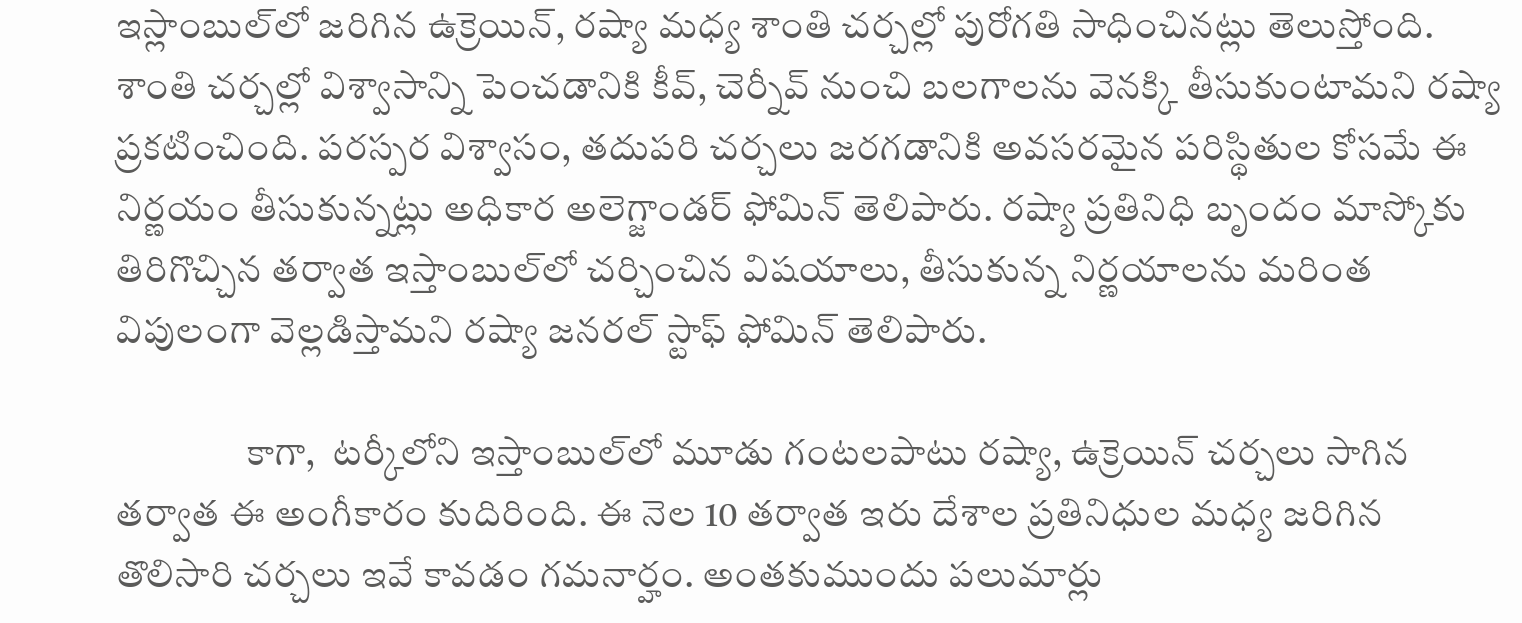ఇస్లాంబుల్‌లో జరిగిన ఉక్రెయిన్‌, రష్యా మధ్య శాంతి చర్చల్లో పురోగతి సాధించినట్లు తెలుస్తోంది. శాంతి చర్చల్లో విశ్వాసాన్ని పెంచడానికి కీవ్‌, చెర్నీవ్‌ నుంచి బలగాలను వెనక్కి తీసుకుంటామని రష్యా ప్రకటించింది. పరస్పర విశ్వాసం, తదుపరి చర్చలు జరగడానికి అవసరమైన పరిస్థితుల కోసమే ఈ నిర్ణయం తీసుకున్నట్లు అధికార అలెగ్జాండర్‌ ఫోమిన్‌ తెలిపారు. రష్యా ప్రతినిధి బృందం మాస్కోకు తిరిగొచ్చిన తర్వాత ఇస్తాంబుల్‌లో చర్చించిన విషయాలు, తీసుకున్న నిర్ణయాలను మరింత విపులంగా వెల్లడిస్తామని రష్యా జనరల్‌ స్టాఫ్‌ ఫోమిన్‌ తెలిపారు.

                 కాగా,  టర్కీలోని ఇస్తాంబుల్‌లో మూడు గంటలపాటు రష్యా, ఉక్రెయిన్‌ చర్చలు సాగిన తర్వాత ఈ అంగీకారం కుదిరింది. ఈ నెల 10 తర్వాత ఇరు దేశాల ప్రతినిధుల మధ్య జరిగిన తొలిసారి చర్చలు ఇవే కావడం గమనార్హం. అంతకుముందు పలుమార్లు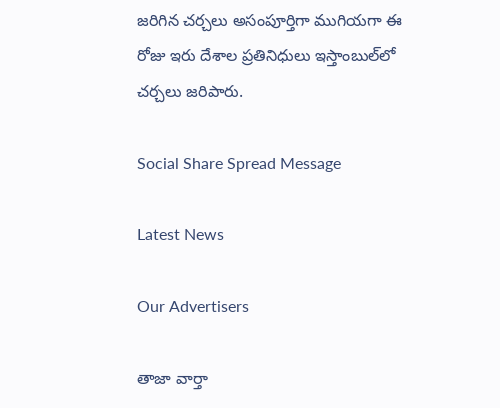జరిగిన చర్చలు అసంపూర్తిగా ముగియగా ఈ రోజు ఇరు దేశాల ప్రతినిధులు ఇస్తాంబుల్‌లో చర్చలు జరిపారు.

Social Share Spread Message

Latest News

Our Advertisers

తాజా వార్తా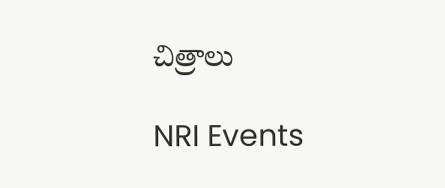చిత్రాలు

NRI Events